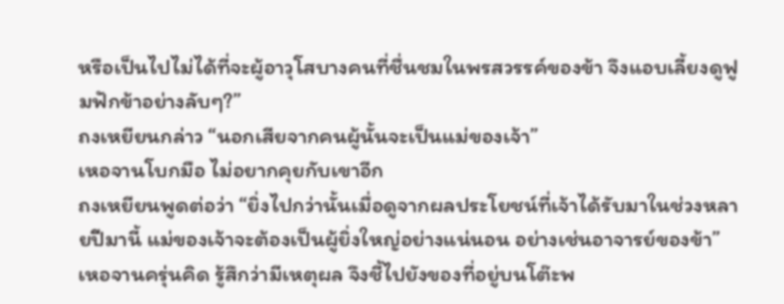หรือเป็นไปไม่ได้ที่จะผู้อาวุโสบางคนที่ชื่นชมในพรสวรรค์ของข้า จึงแอบเลี้ยงดูฟูมฟักข้าอย่างลับๆ?”
ถงเหยียนกล่าว “นอกเสียจากคนผู้นั้นจะเป็นแม่ของเจ้า”
เหอจานโบกมือ ไม่อยากคุยกับเขาอีก
ถงเหยียนพูดต่อว่า “ยิ่งไปกว่านั้นเมื่อดูจากผลประโยชน์ที่เจ้าได้รับมาในช่วงหลายปีมานี้ แม่ของเจ้าจะต้องเป็นผู้ยิ่งใหญ่อย่างแน่นอน อย่างเช่นอาจารย์ของข้า”
เหอจานครุ่นคิด รู้สึกว่ามีเหตุผล จึงชี้ไปยังของที่อยู่บนโต๊ะพ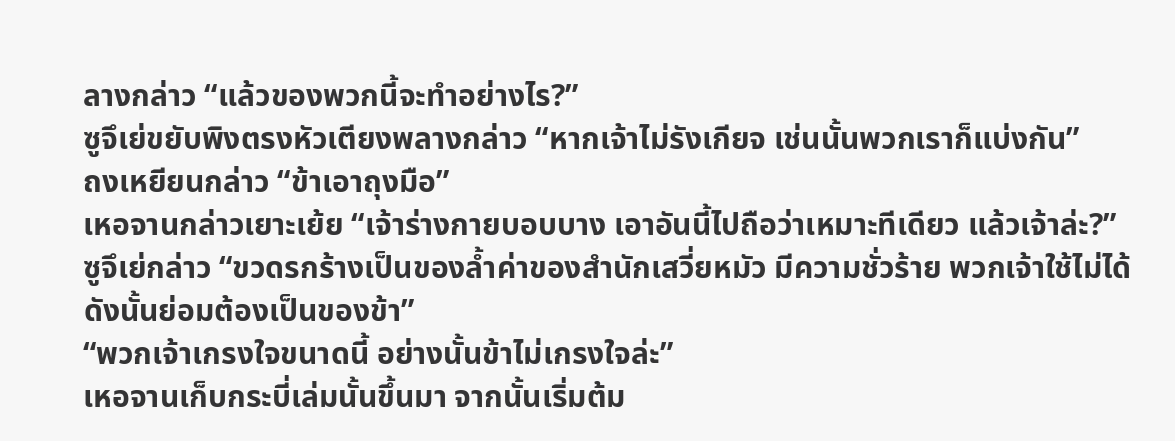ลางกล่าว “แล้วของพวกนี้จะทำอย่างไร?”
ซูจึเย่ขยับพิงตรงหัวเตียงพลางกล่าว “หากเจ้าไม่รังเกียจ เช่นนั้นพวกเราก็แบ่งกัน”
ถงเหยียนกล่าว “ข้าเอาถุงมือ”
เหอจานกล่าวเยาะเย้ย “เจ้าร่างกายบอบบาง เอาอันนี้ไปถือว่าเหมาะทีเดียว แล้วเจ้าล่ะ?”
ซูจึเย่กล่าว “ขวดรกร้างเป็นของล้ำค่าของสำนักเสวี่ยหมัว มีความชั่วร้าย พวกเจ้าใช้ไม่ได้ ดังนั้นย่อมต้องเป็นของข้า”
“พวกเจ้าเกรงใจขนาดนี้ อย่างนั้นข้าไม่เกรงใจล่ะ”
เหอจานเก็บกระบี่เล่มนั้นขึ้นมา จากนั้นเริ่มต้ม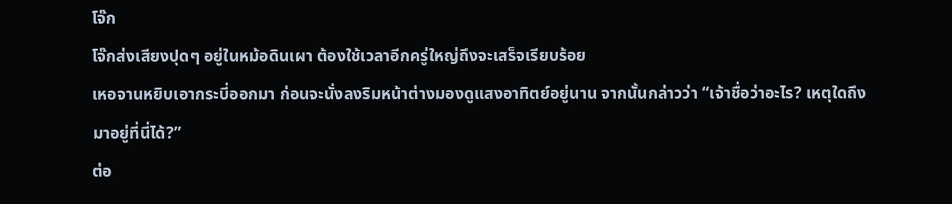โจ๊ก
โจ๊กส่งเสียงปุดๆ อยู่ในหม้อดินเผา ต้องใช้เวลาอีกครู่ใหญ่ถึงจะเสร็จเรียบร้อย
เหอจานหยิบเอากระบี่ออกมา ก่อนจะนั่งลงริมหน้าต่างมองดูแสงอาทิตย์อยู่นาน จากนั้นกล่าวว่า “เจ้าชื่อว่าอะไร? เหตุใดถึงมาอยู่ที่นี่ได้?”
ต่อ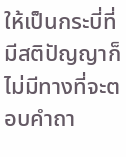ให้เป็นกระบี่ที่มีสติปัญญาก็ไม่มีทางที่จะตอบคำถา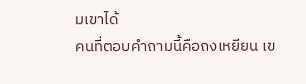มเขาได้
คนที่ตอบคำถามนี้คือถงเหยียน เข